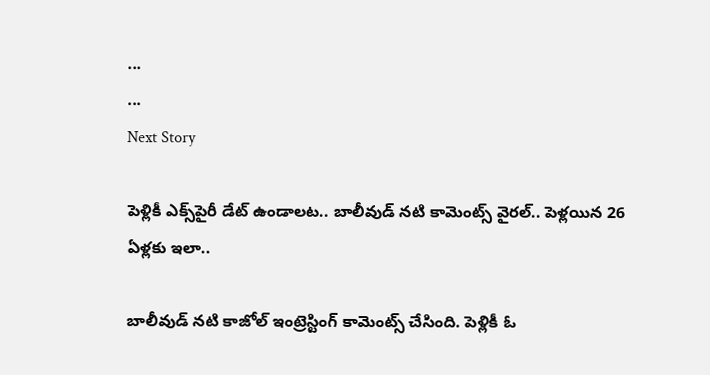...
...
Next Story

పెళ్లికీ ఎక్స్‌పైరీ డేట్ ఉండాలట.. బాలీవుడ్ నటి కామెంట్స్ వైరల్.. పెళ్లయిన 26 ఏళ్లకు ఇలా..

బాలీవుడ్ నటి కాజోల్ ఇంట్రెస్టింగ్ కామెంట్స్ చేసింది. పెళ్లికీ ఓ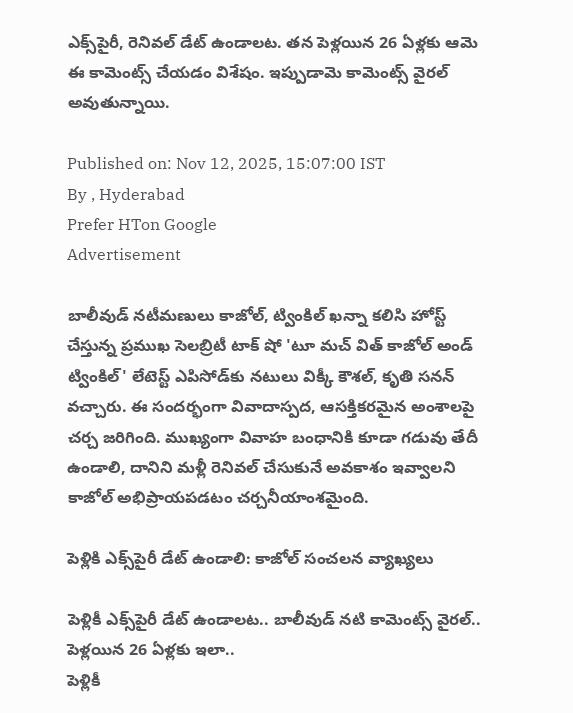ఎక్స్‌పైరీ, రెనివల్ డేట్ ఉండాలట. తన పెళ్లయిన 26 ఏళ్లకు ఆమె ఈ కామెంట్స్ చేయడం విశేషం. ఇప్పుడామె కామెంట్స్ వైరల్ అవుతున్నాయి.

Published on: Nov 12, 2025, 15:07:00 IST
By , Hyderabad
Prefer HTon Google
Advertisement

బాలీవుడ్ నటీమణులు కాజోల్, ట్వింకిల్ ఖన్నా కలిసి హోస్ట్ చేస్తున్న ప్రముఖ సెలబ్రిటీ టాక్ షో 'టూ మచ్ విత్ కాజోల్ అండ్ ట్వింకిల్' లేటెస్ట్ ఎపిసోడ్‌కు నటులు విక్కీ కౌశల్, కృతి సనన్ వచ్చారు. ఈ సందర్భంగా వివాదాస్పద, ఆసక్తికరమైన అంశాలపై చర్చ జరిగింది. ముఖ్యంగా వివాహ బంధానికి కూడా గడువు తేదీ ఉండాలి, దానిని మళ్లీ రెనివల్ చేసుకునే అవకాశం ఇవ్వాలని కాజోల్ అభిప్రాయపడటం చర్చనీయాంశమైంది.

పెళ్లికి ఎక్స్‌పైరీ డేట్ ఉండాలి: కాజోల్ సంచలన వ్యాఖ్యలు

పెళ్లికీ ఎక్స్‌పైరీ డేట్ ఉండాలట.. బాలీవుడ్ నటి కామెంట్స్ వైరల్.. పెళ్లయిన 26 ఏళ్లకు ఇలా..
పెళ్లికీ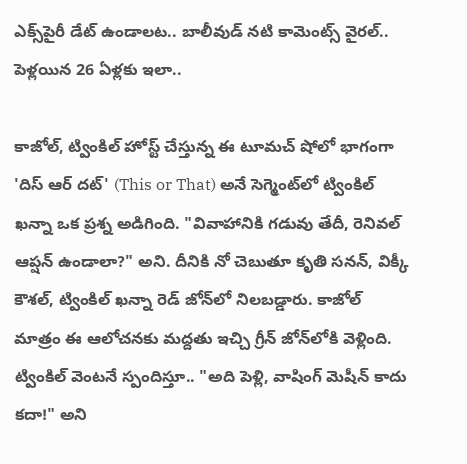ఎక్స్‌పైరీ డేట్ ఉండాలట.. బాలీవుడ్ నటి కామెంట్స్ వైరల్.. పెళ్లయిన 26 ఏళ్లకు ఇలా..

కాజోల్, ట్వింకిల్ హోస్ట్ చేస్తున్న ఈ టూమచ్ షోలో భాగంగా 'దిస్ ఆర్ దట్' (This or That) అనే సెగ్మెంట్‌లో ట్వింకిల్ ఖన్నా ఒక ప్రశ్న అడిగింది. "వివాహానికి గడువు తేదీ, రెనివల్ ఆప్షన్ ఉండాలా?" అని. దీనికి నో చెబుతూ కృతి సనన్, విక్కీ కౌశల్, ట్వింకిల్ ఖన్నా రెడ్ జోన్‌లో నిలబడ్డారు. కాజోల్ మాత్రం ఈ ఆలోచనకు మద్దతు ఇచ్చి గ్రీన్ జోన్‌లోకి వెళ్లింది. ట్వింకిల్ వెంటనే స్పందిస్తూ.. "అది పెళ్లి, వాషింగ్ మెషీన్ కాదు కదా!" అని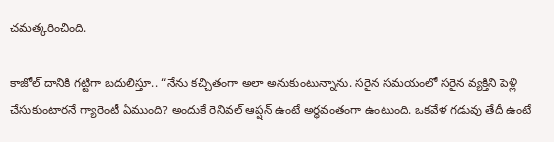చమత్కరించింది.

కాజోల్ దానికి గట్టిగా బదులిస్తూ.. “నేను కచ్చితంగా అలా అనుకుంటున్నాను. సరైన సమయంలో సరైన వ్యక్తిని పెళ్లి చేసుకుంటారనే గ్యారెంటీ ఏముంది? అందుకే రెనివల్ ఆప్షన్ ఉంటే అర్ధవంతంగా ఉంటుంది. ఒకవేళ గడువు తేదీ ఉంటే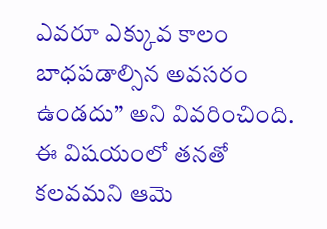ఎవరూ ఎక్కువ కాలం బాధపడాల్సిన అవసరం ఉండదు” అని వివరించింది. ఈ విషయంలో తనతో కలవమని ఆమె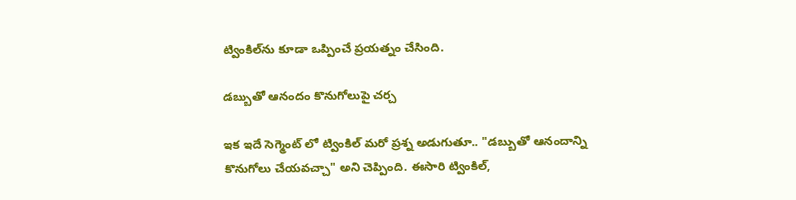ట్వింకిల్‌ను కూడా ఒప్పించే ప్రయత్నం చేసింది.

డబ్బుతో ఆనందం కొనుగోలుపై చర్చ

ఇక ఇదే సెగ్మెంట్ లో ట్వింకిల్ మరో ప్రశ్న అడుగుతూ.. "డబ్బుతో ఆనందాన్ని కొనుగోలు చేయవచ్చా" అని చెప్పింది. ఈసారి ట్వింకిల్,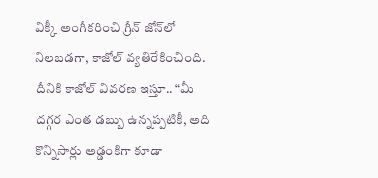విక్కీ అంగీకరించి గ్రీన్ జోన్‌లో నిలబడగా, కాజోల్ వ్యతిరేకించింది. దీనికి కాజోల్ వివరణ ఇస్తూ.. “మీ దగ్గర ఎంత డబ్బు ఉన్నప్పటికీ, అది కొన్నిసార్లు అడ్డంకిగా కూడా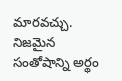మారవచ్చు. నిజమైన సంతోషాన్ని అర్థం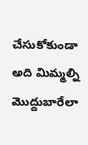చేసుకోకుండా అది మిమ్మల్ని మొద్దుబారేలా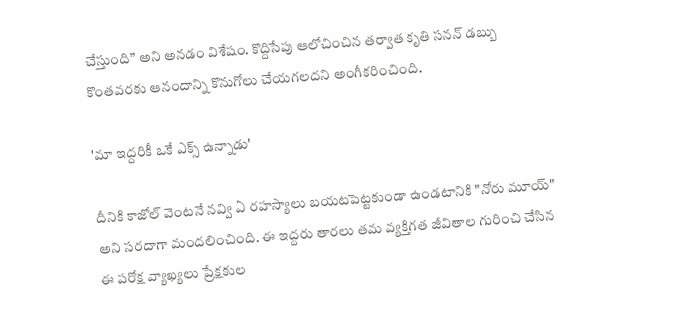చేస్తుంది” అని అనడం విశేషం. కొద్దిసేపు ఆలోచించిన తర్వాత కృతి సనన్ డబ్బు కొంతవరకు ఆనందాన్ని కొనుగోలు చేయగలదని అంగీకరించింది.

'మా ఇద్దరికీ ఒకే ఎక్స్ ఉన్నాడు'

దీనికి కాజోల్ వెంటనే నవ్వి ఏ రహస్యాలు బయటపెట్టకుండా ఉండటానికి "నోరు మూయ్" అని సరదాగా మందలించింది. ఈ ఇద్దరు తారలు తమ వ్యక్తిగత జీవితాల గురించి చేసిన ఈ పరోక్ష వ్యాఖ్యలు ప్రేక్షకుల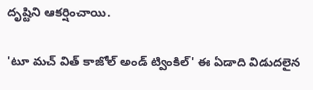దృష్టిని ఆకర్షించాయి.

'టూ మచ్ విత్ కాజోల్ అండ్ ట్వింకిల్' ఈ ఏడాది విడుదలైన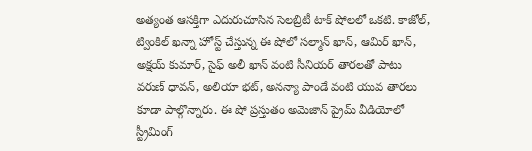అత్యంత ఆసక్తిగా ఎదురుచూసిన సెలబ్రిటీ టాక్ షోలలో ఒకటి. కాజోల్, ట్వింకిల్ ఖన్నా హోస్ట్ చేస్తున్న ఈ షోలో సల్మాన్ ఖాన్, ఆమిర్ ఖాన్, అక్షయ్ కుమార్, సైఫ్ అలీ ఖాన్ వంటి సీనియర్ తారలతో పాటు వరుణ్ ధావన్, అలియా భట్, అనన్యా పాండే వంటి యువ తారలు కూడా పాల్గొన్నారు. ఈ షో ప్రస్తుతం అమెజాన్ ప్రైమ్ వీడియోలో స్ట్రీమింగ్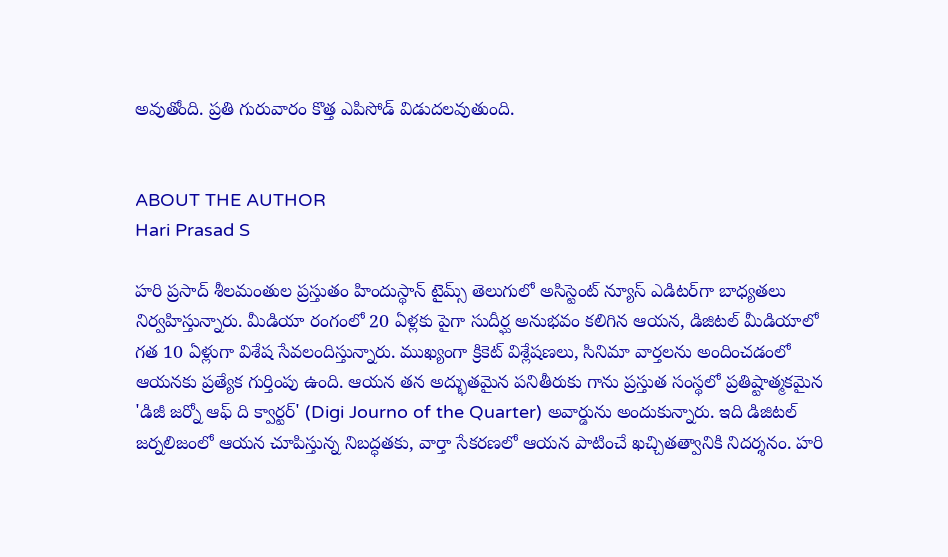అవుతోంది. ప్రతి గురువారం కొత్త ఎపిసోడ్ విడుదలవుతుంది.


ABOUT THE AUTHOR
Hari Prasad S

హరి ప్రసాద్ శీలమంతుల ప్రస్తుతం హిందుస్థాన్ టైమ్స్ తెలుగులో అసిస్టెంట్ న్యూస్ ఎడిటర్‌గా బాధ్యతలు నిర్వహిస్తున్నారు. మీడియా రంగంలో 20 ఏళ్లకు పైగా సుదీర్ఘ అనుభవం కలిగిన ఆయన, డిజిటల్ మీడియాలో గత 10 ఏళ్లుగా విశేష సేవలందిస్తున్నారు. ముఖ్యంగా క్రికెట్ విశ్లేషణలు, సినిమా వార్తలను అందించడంలో ఆయనకు ప్రత్యేక గుర్తింపు ఉంది. ఆయన తన అద్భుతమైన పనితీరుకు గాను ప్రస్తుత సంస్థలో ప్రతిష్టాత్మకమైన 'డిజీ జర్నో ఆఫ్ ది క్వార్టర్' (Digi Journo of the Quarter) అవార్డును అందుకున్నారు. ఇది డిజిటల్ జర్నలిజంలో ఆయన చూపిస్తున్న నిబద్ధతకు, వార్తా సేకరణలో ఆయన పాటించే ఖచ్చితత్వానికి నిదర్శనం. హరి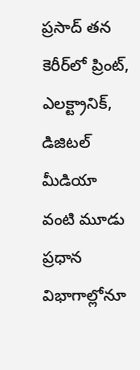ప్రసాద్ తన కెరీర్‌లో ప్రింట్, ఎలక్ట్రానిక్, డిజిటల్ మీడియా వంటి మూడు ప్రధాన విభాగాల్లోనూ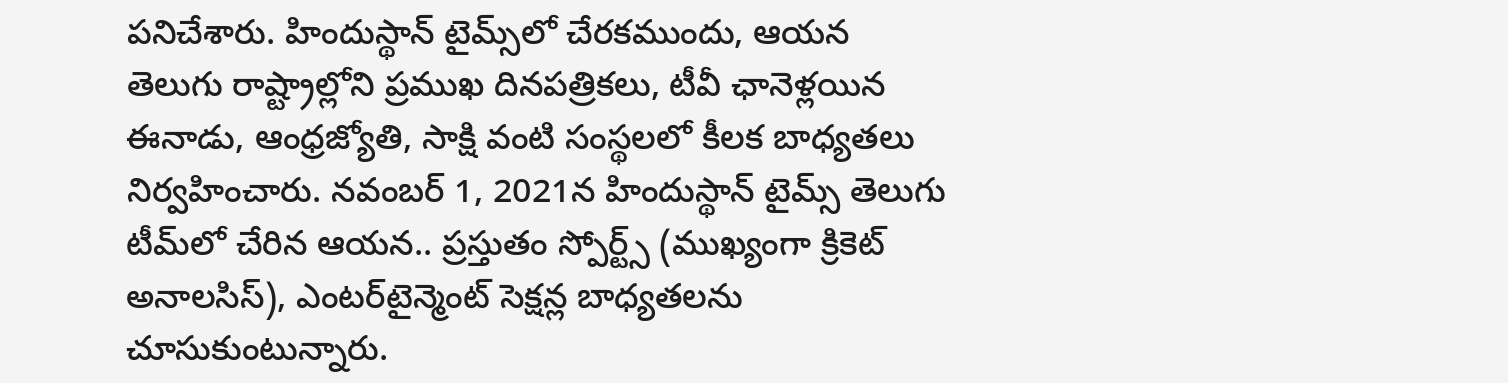పనిచేశారు. హిందుస్థాన్ టైమ్స్‌లో చేరకముందు, ఆయన తెలుగు రాష్ట్రాల్లోని ప్రముఖ దినపత్రికలు, టీవీ ఛానెళ్లయిన ఈనాడు, ఆంధ్రజ్యోతి, సాక్షి వంటి సంస్థలలో కీలక బాధ్యతలు నిర్వహించారు. నవంబర్ 1, 2021న హిందుస్థాన్ టైమ్స్ తెలుగు టీమ్‌లో చేరిన ఆయన.. ప్రస్తుతం స్పోర్ట్స్ (ముఖ్యంగా క్రికెట్ అనాలసిస్), ఎంటర్‌టైన్మెంట్ సెక్షన్ల బాధ్యతలను చూసుకుంటున్నారు.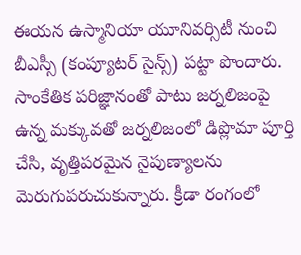ఈయన ఉస్మానియా యూనివర్సిటీ నుంచి బీఎస్సీ (కంప్యూటర్ సైన్స్) పట్టా పొందారు. సాంకేతిక పరిజ్ఞానంతో పాటు జర్నలిజంపై ఉన్న మక్కువతో జర్నలిజంలో డిప్లొమా పూర్తి చేసి, వృత్తిపరమైన నైపుణ్యాలను మెరుగుపరుచుకున్నారు. క్రీడా రంగంలో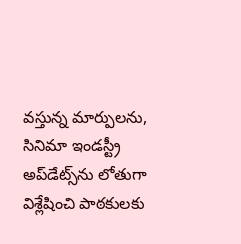వస్తున్న మార్పులను, సినిమా ఇండస్ట్రీ అప్‌డేట్స్‌ను లోతుగా విశ్లేషించి పాఠకులకు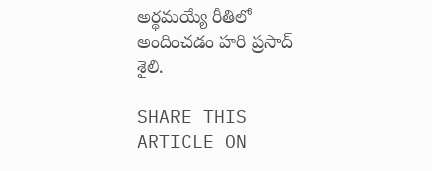అర్థమయ్యే రీతిలో అందించడం హరి ప్రసాద్ శైలి.

SHARE THIS ARTICLE ON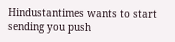Hindustantimes wants to start sending you push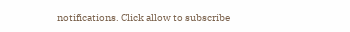notifications. Click allow to subscribe